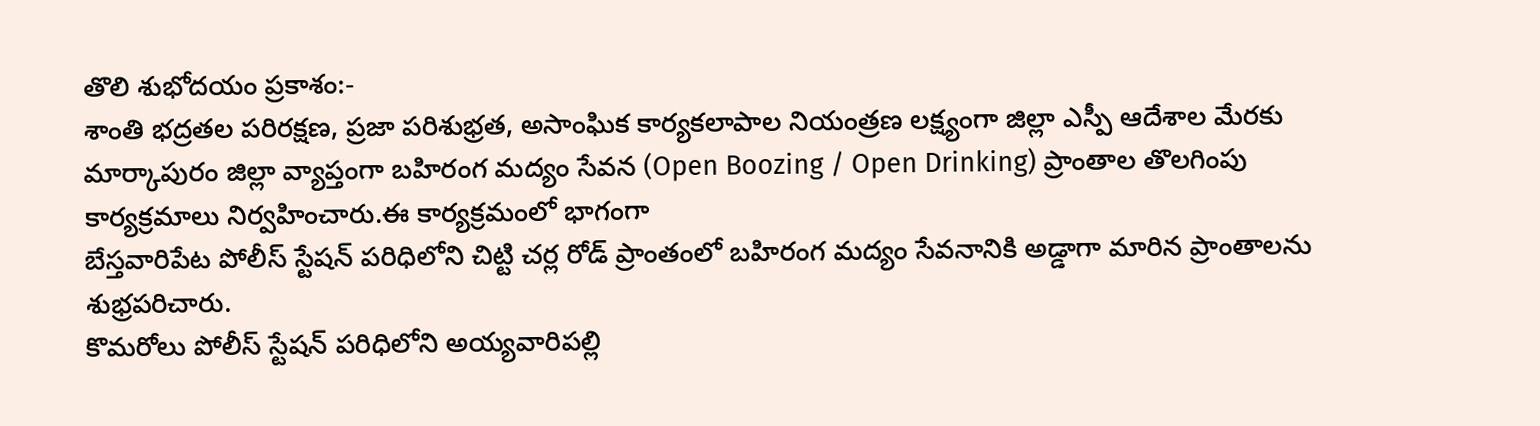తొలి శుభోదయం ప్రకాశం:-
శాంతి భద్రతల పరిరక్షణ, ప్రజా పరిశుభ్రత, అసాంఘిక కార్యకలాపాల నియంత్రణ లక్ష్యంగా జిల్లా ఎస్పీ ఆదేశాల మేరకు మార్కాపురం జిల్లా వ్యాప్తంగా బహిరంగ మద్యం సేవన (Open Boozing / Open Drinking) ప్రాంతాల తొలగింపు కార్యక్రమాలు నిర్వహించారు.ఈ కార్యక్రమంలో భాగంగా
బేస్తవారిపేట పోలీస్ స్టేషన్ పరిధిలోని చిట్టి చర్ల రోడ్ ప్రాంతంలో బహిరంగ మద్యం సేవనానికి అడ్డాగా మారిన ప్రాంతాలను శుభ్రపరిచారు.
కొమరోలు పోలీస్ స్టేషన్ పరిధిలోని అయ్యవారిపల్లి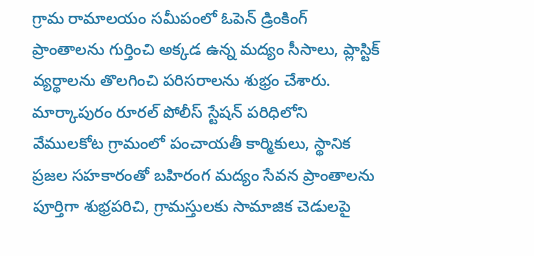గ్రామ రామాలయం సమీపంలో ఓపెన్ డ్రింకింగ్ ప్రాంతాలను గుర్తించి అక్కడ ఉన్న మద్యం సీసాలు, ప్లాస్టిక్ వ్యర్థాలను తొలగించి పరిసరాలను శుభ్రం చేశారు.
మార్కాపురం రూరల్ పోలీస్ స్టేషన్ పరిధిలోని వేములకోట గ్రామంలో పంచాయతీ కార్మికులు, స్థానిక ప్రజల సహకారంతో బహిరంగ మద్యం సేవన ప్రాంతాలను పూర్తిగా శుభ్రపరిచి, గ్రామస్తులకు సామాజిక చెడులపై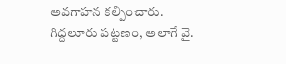అవగాహన కల్పించారు.
గిద్దలూరు పట్టణం, అలాగే వై.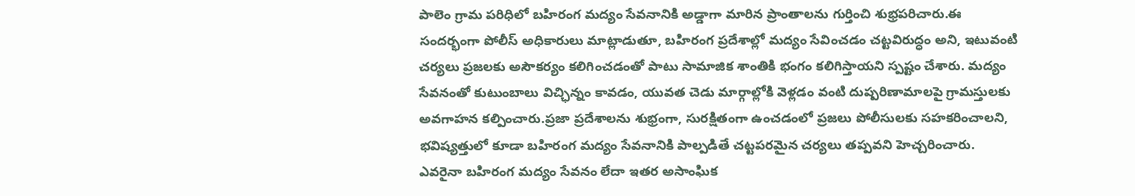పాలెం గ్రామ పరిధిలో బహిరంగ మద్యం సేవనానికి అడ్డాగా మారిన ప్రాంతాలను గుర్తించి శుభ్రపరిచారు.ఈ సందర్భంగా పోలీస్ అధికారులు మాట్లాడుతూ, బహిరంగ ప్రదేశాల్లో మద్యం సేవించడం చట్టవిరుద్ధం అని, ఇటువంటి చర్యలు ప్రజలకు అసౌకర్యం కలిగించడంతో పాటు సామాజిక శాంతికి భంగం కలిగిస్తాయని స్పష్టం చేశారు. మద్యం సేవనంతో కుటుంబాలు విచ్ఛిన్నం కావడం, యువత చెడు మార్గాల్లోకి వెళ్లడం వంటి దుష్పరిణామాలపై గ్రామస్తులకు అవగాహన కల్పించారు.ప్రజా ప్రదేశాలను శుభ్రంగా, సురక్షితంగా ఉంచడంలో ప్రజలు పోలీసులకు సహకరించాలని, భవిష్యత్తులో కూడా బహిరంగ మద్యం సేవనానికి పాల్పడితే చట్టపరమైన చర్యలు తప్పవని హెచ్చరించారు. ఎవరైనా బహిరంగ మద్యం సేవనం లేదా ఇతర అసాంఘిక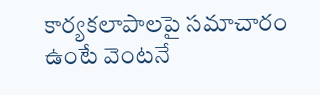కార్యకలాపాలపై సమాచారం ఉంటే వెంటనే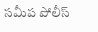సమీప పోలీస్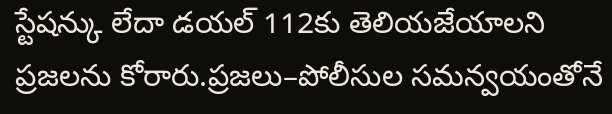స్టేషన్కు లేదా డయల్ 112కు తెలియజేయాలని ప్రజలను కోరారు.ప్రజలు–పోలీసుల సమన్వయంతోనే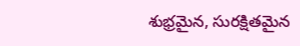శుభ్రమైన, సురక్షితమైన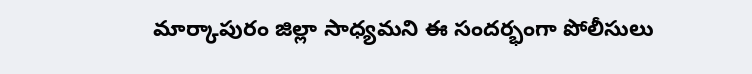మార్కాపురం జిల్లా సాధ్యమని ఈ సందర్భంగా పోలీసులు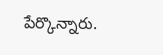పేర్కొన్నారు.